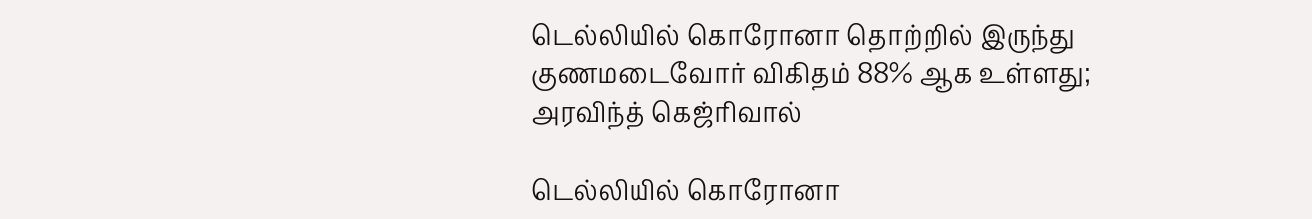டெல்லியில் கொரோனா தொற்றில் இருந்து குணமடைவோர் விகிதம் 88% ஆக உள்ளது; அரவிந்த் கெஜ்ரிவால்

டெல்லியில் கொரோனா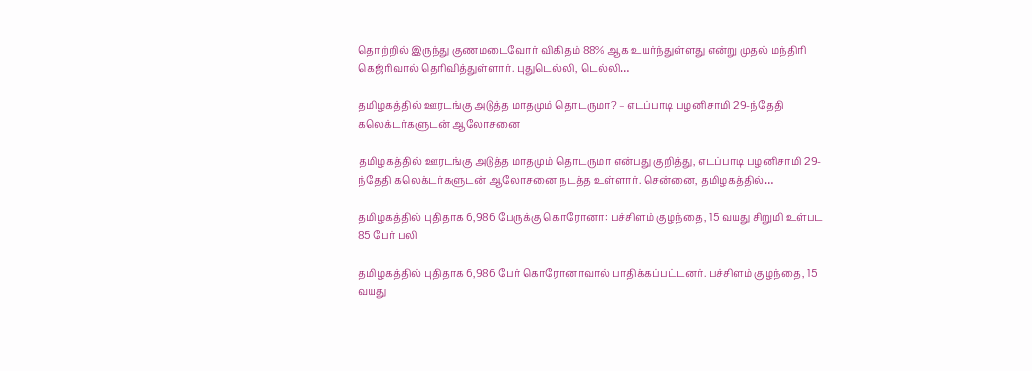தொற்றில் இருந்து குணமடைவோர் விகிதம் 88% ஆக உயர்ந்துள்ளது என்று முதல் மந்திரி கெஜ்ரிவால் தெரிவித்துள்ளார். புதுடெல்லி, டெல்லி…

தமிழகத்தில் ஊரடங்கு அடுத்த மாதமும் தொடருமா? – எடப்பாடி பழனிசாமி 29-ந்தேதி கலெக்டர்களுடன் ஆலோசனை

தமிழகத்தில் ஊரடங்கு அடுத்த மாதமும் தொடருமா என்பது குறித்து, எடப்பாடி பழனிசாமி 29-ந்தேதி கலெக்டர்களுடன் ஆலோசனை நடத்த உள்ளார். சென்னை, தமிழகத்தில்…

தமிழகத்தில் புதிதாக 6,986 பேருக்கு கொரோனா: பச்சிளம் குழந்தை, 15 வயது சிறுமி உள்பட 85 பேர் பலி

தமிழகத்தில் புதிதாக 6,986 பேர் கொரோனாவால் பாதிக்கப்பட்டனர். பச்சிளம் குழந்தை, 15 வயது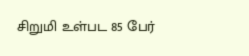சிறுமி உள்பட 85 பேர்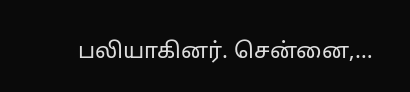பலியாகினர். சென்னை,…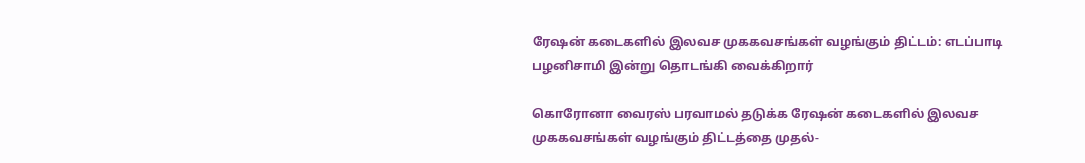ரேஷன் கடைகளில் இலவச முககவசங்கள் வழங்கும் திட்டம்: எடப்பாடி பழனிசாமி இன்று தொடங்கி வைக்கிறார்

கொரோனா வைரஸ் பரவாமல் தடுக்க ரேஷன் கடைகளில் இலவச முககவசங்கள் வழங்கும் திட்டத்தை முதல்-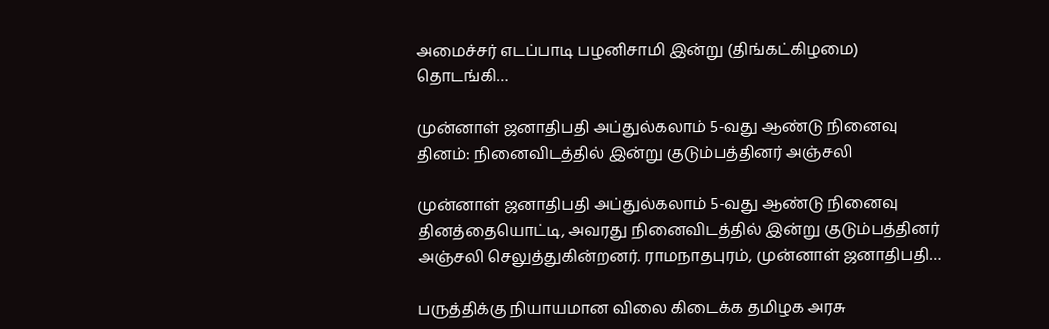அமைச்சர் எடப்பாடி பழனிசாமி இன்று (திங்கட்கிழமை) தொடங்கி…

முன்னாள் ஜனாதிபதி அப்துல்கலாம் 5-வது ஆண்டு நினைவு தினம்: நினைவிடத்தில் இன்று குடும்பத்தினர் அஞ்சலி

முன்னாள் ஜனாதிபதி அப்துல்கலாம் 5-வது ஆண்டு நினைவு தினத்தையொட்டி, அவரது நினைவிடத்தில் இன்று குடும்பத்தினர் அஞ்சலி செலுத்துகின்றனர். ராமநாதபுரம், முன்னாள் ஜனாதிபதி…

பருத்திக்கு நியாயமான விலை கிடைக்க தமிழக அரசு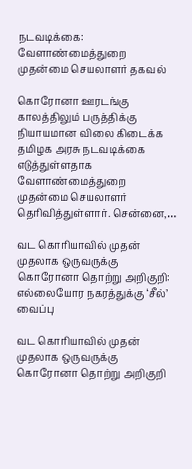நடவடிக்கை: வேளாண்மைத்துறை முதன்மை செயலாளர் தகவல்

கொரோனா ஊரடங்கு காலத்திலும் பருத்திக்கு நியாயமான விலை கிடைக்க தமிழக அரசு நடவடிக்கை எடுத்துள்ளதாக வேளாண்மைத்துறை முதன்மை செயலாளர் தெரிவித்துள்ளார். சென்னை,…

வட கொரியாவில் முதன் முதலாக ஒருவருக்கு கொரோனா தொற்று அறிகுறி: எல்லையோர நகரத்துக்கு ‘சீல்’ வைப்பு

வட கொரியாவில் முதன் முதலாக ஒருவருக்கு கொரோனா தொற்று அறிகுறி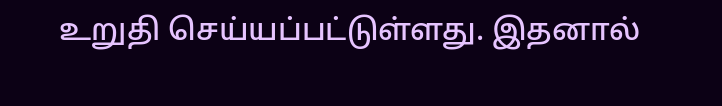உறுதி செய்யப்பட்டுள்ளது. இதனால்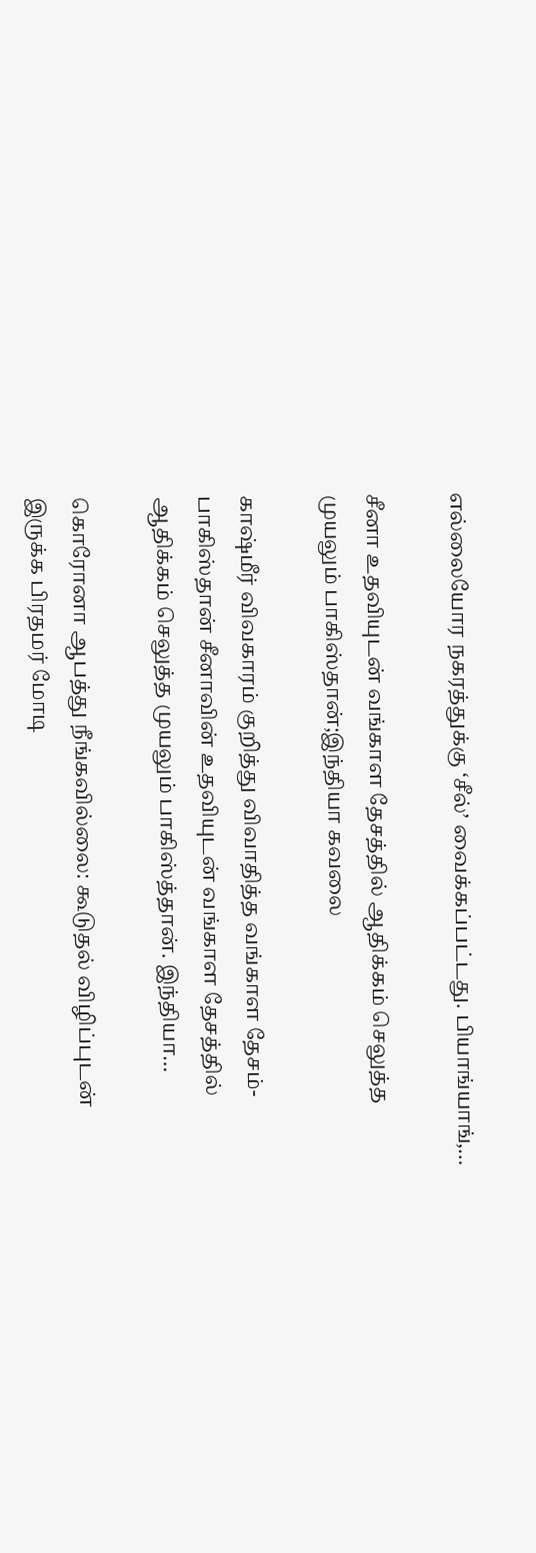எல்லையோர நகரத்துக்கு ‘சீல்’ வைக்கப்பட்டது. பியாங்யாங்,…

சீனா உதவியுடன் வங்காள தேசத்தில் ஆதிக்கம் செலுத்த முயலும் பாகிஸ்தான்;இந்தியா கவலை

காஷ்மீர் விவகாரம் குறித்து விவாதித்த வங்காள தேசம்- பாகிஸ்தான் சீனாவின் உதவியுடன் வங்காள தேசத்தில் ஆதிக்கம் செலுத்த முயலும் பாகிஸ்த்தான். இந்தியா…

கொரோனா ஆபத்து நீங்கவில்லை: கூடுதல் விழிப்புடன் இருக்க பிரதமர் மோடி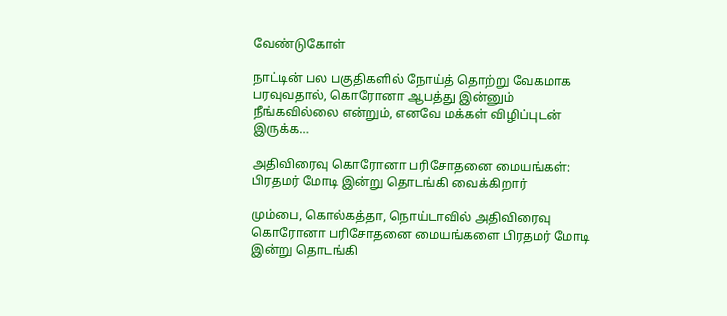வேண்டுகோள்

நாட்டின் பல பகுதிகளில் நோய்த் தொற்று வேகமாக பரவுவதால், கொரோனா ஆபத்து இன்னும் நீங்கவில்லை என்றும், எனவே மக்கள் விழிப்புடன் இருக்க…

அதிவிரைவு கொரோனா பரிசோதனை மையங்கள்: பிரதமர் மோடி இன்று தொடங்கி வைக்கிறார்

மும்பை, கொல்கத்தா, நொய்டாவில் அதிவிரைவு கொரோனா பரிசோதனை மையங்களை பிரதமர் மோடி இன்று தொடங்கி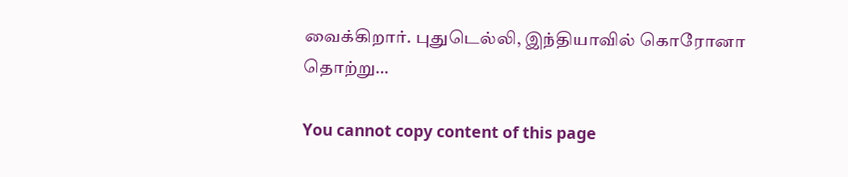வைக்கிறார். புதுடெல்லி, இந்தியாவில் கொரோனா தொற்று…

You cannot copy content of this page